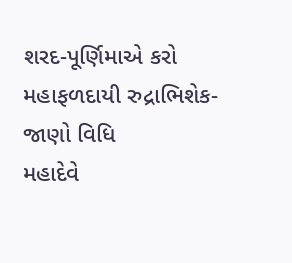શરદ-પૂર્ણિમાએ કરો મહાફળદાયી રુદ્રાભિશેક-જાણો વિધિ
મહાદેવે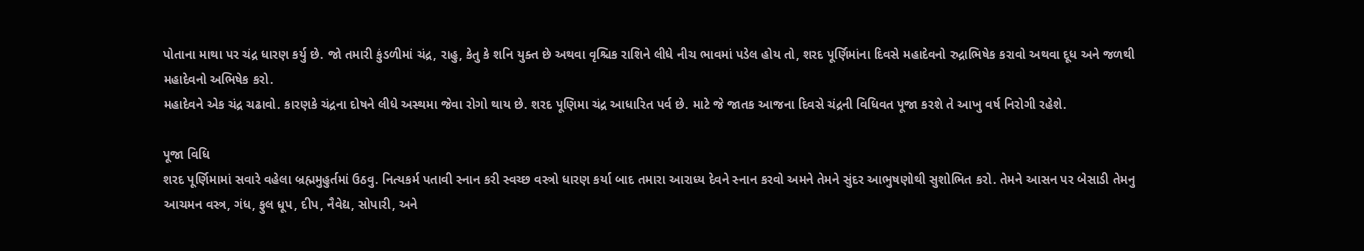પોતાના માથા પર ચંદ્ર ધારણ કર્યુ છે. જો તમારી કુંડળીમાં ચંદ્ર, રાહુ, કેતુ કે શનિ યુક્ત છે અથવા વૃશ્ચિક રાશિને લીધે નીચ ભાવમાં પડેલ હોય તો, શરદ પૂર્ણિમાંના દિવસે મહાદેવનો રુદ્રાભિષેક કરાવો અથવા દૂધ અને જળથી મહાદેવનો અભિષેક કરો.
મહાદેવને એક ચંદ્ર ચઢાવો. કારણકે ચંદ્રના દોષને લીધે અસ્થમા જેવા રોગો થાય છે. શરદ પૂણિમા ચંદ્ર આધારિત પર્વ છે. માટે જે જાતક આજના દિવસે ચંદ્રની વિધિવત પૂજા કરશે તે આખુ વર્ષ નિરોગી રહેશે.

પૂજા વિધિ
શરદ પૂર્ણિમામાં સવારે વહેલા બ્રહ્મમુહુર્તમાં ઉઠવુ. નિત્યકર્મ પતાવી સ્નાન કરી સ્વચ્છ વસ્ત્રો ધારણ કર્યા બાદ તમારા આરાધ્ય દેવને સ્નાન કરવો અમને તેમને સુંદર આભુષણોથી સુશોભિત કરો. તેમને આસન પર બેસાડી તેમનુ આચમન વસ્ત્ર, ગંધ, ફુલ ધૂપ, દીપ, નૈવેદ્ય, સોપારી, અને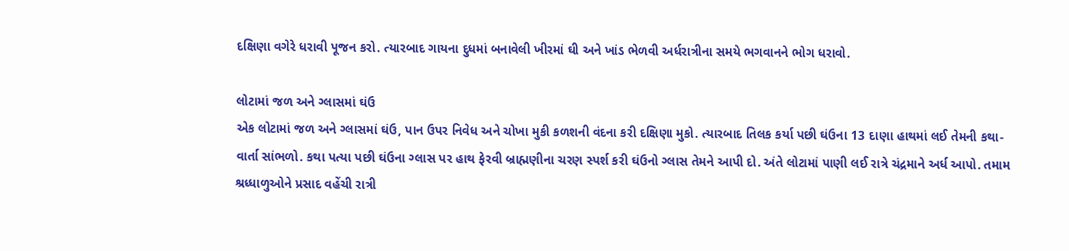દક્ષિણા વગેરે ધરાવી પૂજન કરો. ત્યારબાદ ગાયના દુધમાં બનાવેલી ખીરમાં ઘી અને ખાંડ ભેળવી અર્ધરાત્રીના સમયે ભગવાનને ભોગ ધરાવો.

લોટામાં જળ અને ગ્લાસમાં ઘંઉ
એક લોટામાં જળ અને ગ્લાસમાં ઘંઉ, પાન ઉપર નિવેધ અને ચોખા મુકી કળશની વંદના કરી દક્ષિણા મુકો. ત્યારબાદ તિલક કર્યા પછી ઘંઉના 13 દાણા હાથમાં લઈ તેમની કથા-વાર્તા સાંભળો. કથા પત્યા પછી ઘંઉના ગ્લાસ પર હાથ ફેરવી બ્રાહ્મણીના ચરણ સ્પર્શ કરી ઘંઉનો ગ્લાસ તેમને આપી દો. અંતે લોટામાં પાણી લઈ રાત્રે ચંદ્રમાને અર્ધ આપો. તમામ શ્રધ્ધાળુઓને પ્રસાદ વહેંચી રાત્રી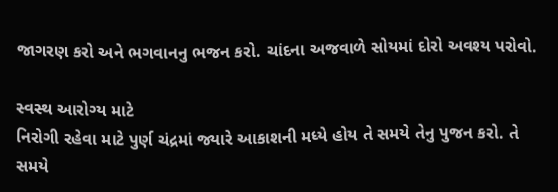જાગરણ કરો અને ભગવાનનુ ભજન કરો. ચાંદના અજવાળે સોયમાં દોરો અવશ્ય પરોવો.

સ્વસ્થ આરોગ્ય માટે
નિરોગી રહેવા માટે પુર્ણ ચંદ્રમાં જ્યારે આકાશની મધ્યે હોય તે સમયે તેનુ પુજન કરો. તે સમયે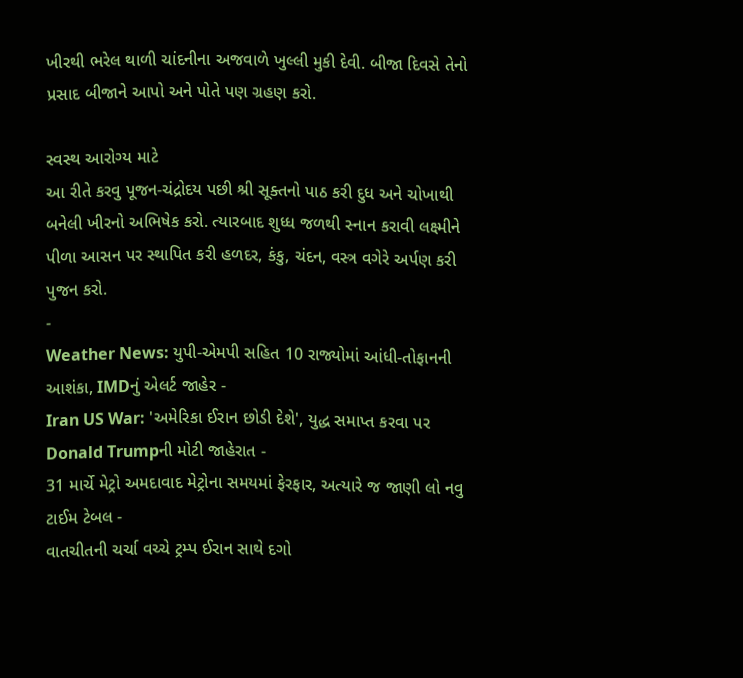ખીરથી ભરેલ થાળી ચાંદનીના અજવાળે ખુલ્લી મુકી દેવી. બીજા દિવસે તેનો પ્રસાદ બીજાને આપો અને પોતે પણ ગ્રહણ કરો.

સ્વસ્થ આરોગ્ય માટે
આ રીતે કરવુ પૂજન-ચંદ્રોદય પછી શ્રી સૂક્તનો પાઠ કરી દુધ અને ચોખાથી બનેલી ખીરનો અભિષેક કરો. ત્યારબાદ શુધ્ધ જળથી સ્નાન કરાવી લક્ષ્મીને પીળા આસન પર સ્થાપિત કરી હળદર, કંકુ, ચંદન, વસ્ત્ર વગેરે અર્પણ કરી પુજન કરો.
-
Weather News: યુપી-એમપી સહિત 10 રાજ્યોમાં આંધી-તોફાનની આશંકા, IMDનું એલર્ટ જાહેર -
Iran US War: 'અમેરિકા ઈરાન છોડી દેશે', યુદ્ધ સમાપ્ત કરવા પર Donald Trumpની મોટી જાહેરાત -
31 માર્ચે મેટ્રો અમદાવાદ મેટ્રોના સમયમાં ફેરફાર, અત્યારે જ જાણી લો નવુ ટાઈમ ટેબલ -
વાતચીતની ચર્ચા વચ્ચે ટ્રમ્પ ઈરાન સાથે દગો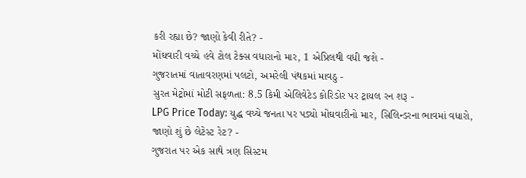કરી રહ્યા છે? જાણો કેવી રીતે? -
મોંઘવારી વચ્ચે હવે ટોલ ટેક્સ વધારાનો માર, 1 એપ્રિલથી વધી જશે -
ગુજરાતમાં વાતાવરણમાં પલટો, અમરેલી પંથકમાં માવઠુ -
સુરત મેટ્રોમાં મોટી સફળતા: 8.5 કિમી એલિવેટેડ કોરિડોર પર ટ્રાયલ રન શરૂ -
LPG Price Today: યુદ્ધ વચ્ચે જનતા પર પડ્યો મોંઘવારીનો માર, સિલિન્ડરના ભાવમાં વધારો, જાણો શું છે લેટેસ્ટ રેટ? -
ગુજરાત પર એક સાથે ત્રણ સિસ્ટમ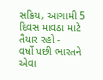સક્રિય, આગામી 5 દિવસ માવઠા માટે તૈયાર રહો -
વર્ષો પછી ભારતને એવા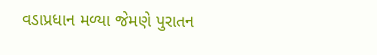વડાપ્રધાન મળ્યા જેમણે પુરાતન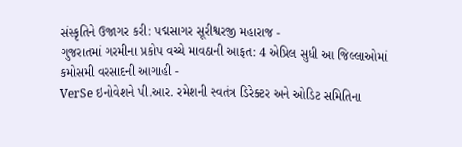સંસ્કૃતિને ઉજાગર કરી: પદ્મસાગર સૂરીશ્વરજી મહારાજ -
ગુજરાતમાં ગરમીના પ્રકોપ વચ્ચે માવઠાની આફત: 4 એપ્રિલ સુધી આ જિલ્લાઓમાં કમોસમી વરસાદની આગાહી -
VerSe ઇનોવેશને પી.આર. રમેશની સ્વતંત્ર ડિરેક્ટર અને ઓડિટ સમિતિના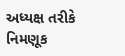અધ્યક્ષ તરીકે નિમણૂક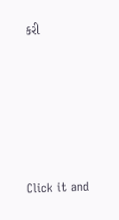કરી







Click it and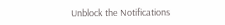Unblock the Notifications